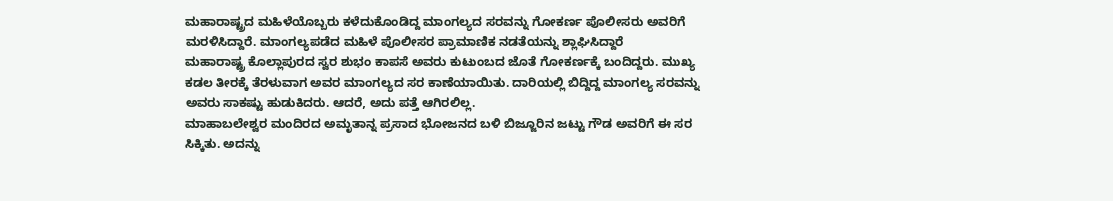ಮಹಾರಾಷ್ಟ್ರದ ಮಹಿಳೆಯೊಬ್ಬರು ಕಳೆದುಕೊಂಡಿದ್ದ ಮಾಂಗಲ್ಯದ ಸರವನ್ನು ಗೋಕರ್ಣ ಪೊಲೀಸರು ಅವರಿಗೆ ಮರಳಿಸಿದ್ದಾರೆ. ಮಾಂಗಲ್ಯಪಡೆದ ಮಹಿಳೆ ಪೊಲೀಸರ ಪ್ರಾಮಾಣಿಕ ನಡತೆಯನ್ನು ಶ್ಲಾಘಿಸಿದ್ದಾರೆ
ಮಹಾರಾಷ್ಟ್ರ ಕೊಲ್ಲಾಪುರದ ಸ್ವರ ಶುಭಂ ಕಾಪಸೆ ಅವರು ಕುಟುಂಬದ ಜೊತೆ ಗೋಕರ್ಣಕ್ಕೆ ಬಂದಿದ್ದರು. ಮುಖ್ಯ ಕಡಲ ತೀರಕ್ಕೆ ತೆರಳುವಾಗ ಅವರ ಮಾಂಗಲ್ಯದ ಸರ ಕಾಣೆಯಾಯಿತು. ದಾರಿಯಲ್ಲಿ ಬಿದ್ದಿದ್ದ ಮಾಂಗಲ್ಯ ಸರವನ್ನು ಅವರು ಸಾಕಷ್ಟು ಹುಡುಕಿದರು. ಆದರೆ, ಅದು ಪತ್ತೆ ಆಗಿರಲಿಲ್ಲ.
ಮಾಹಾಬಲೇಶ್ವರ ಮಂದಿರದ ಅಮೃತಾನ್ನ ಪ್ರಸಾದ ಭೋಜನದ ಬಳಿ ಬಿಜ್ಜೂರಿನ ಜಟ್ಟು ಗೌಡ ಅವರಿಗೆ ಈ ಸರ ಸಿಕ್ಕಿತು. ಅದನ್ನು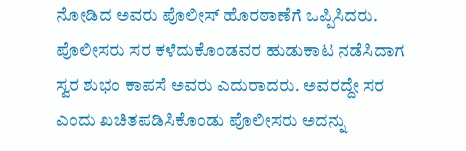ನೋಡಿದ ಅವರು ಪೊಲೀಸ್ ಹೊರಠಾಣೆಗೆ ಒಪ್ಪಿಸಿದರು. ಪೊಲೀಸರು ಸರ ಕಳೆದುಕೊಂಡವರ ಹುಡುಕಾಟ ನಡೆಸಿದಾಗ ಸ್ವರ ಶುಭಂ ಕಾಪಸೆ ಅವರು ಎದುರಾದರು. ಅವರದ್ದೇ ಸರ ಎಂದು ಖಚಿತಪಡಿಸಿಕೊಂಡು ಪೊಲೀಸರು ಅದನ್ನು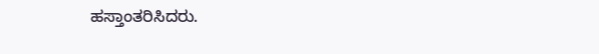ಹಸ್ತಾಂತರಿಸಿದರು.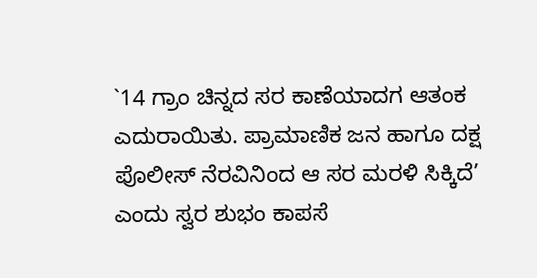`14 ಗ್ರಾಂ ಚಿನ್ನದ ಸರ ಕಾಣೆಯಾದಗ ಆತಂಕ ಎದುರಾಯಿತು. ಪ್ರಾಮಾಣಿಕ ಜನ ಹಾಗೂ ದಕ್ಷ ಪೊಲೀಸ್ ನೆರವಿನಿಂದ ಆ ಸರ ಮರಳಿ ಸಿಕ್ಕಿದೆ’ ಎಂದು ಸ್ವರ ಶುಭಂ ಕಾಪಸೆ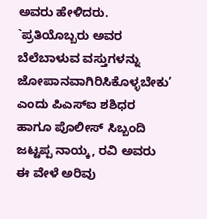ಅವರು ಹೇಳಿದರು. `ಪ್ರತಿಯೊಬ್ಬರು ಅವರ ಬೆಲೆಬಾಳುವ ವಸ್ತುಗಳನ್ನು ಜೋಪಾನವಾಗಿರಿಸಿಕೊಳ್ಳಬೇಕು’ ಎಂದು ಪಿಎಸ್ಐ ಶಶಿಧರ ಹಾಗೂ ಪೊಲೀಸ್ ಸಿಬ್ಬಂದಿ ಜಟ್ಟಪ್ಪ ನಾಯ್ಕ, ರವಿ ಅವರು ಈ ವೇಳೆ ಅರಿವು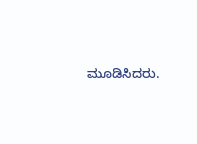ಮೂಡಿಸಿದರು.